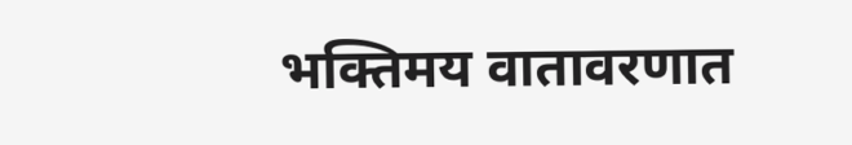भक्तिमय वातावरणात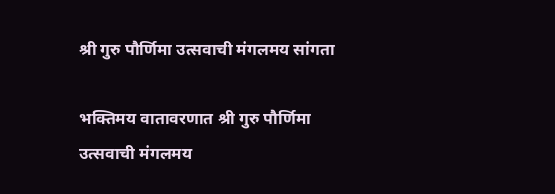श्री गुरु पौर्णिमा उत्सवाची मंगलमय सांगता

भक्तिमय वातावरणात श्री गुरु पौर्णिमा उत्सवाची मंगलमय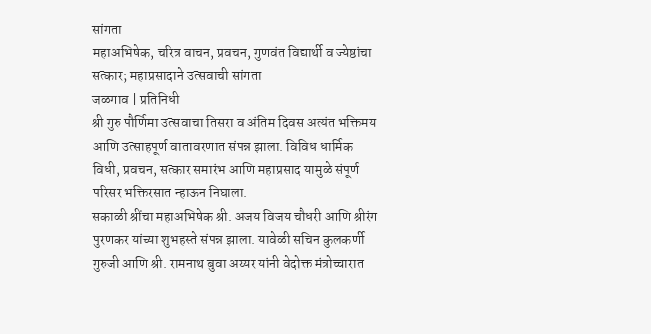सांगता
महाअभिषेक, चरित्र वाचन, प्रवचन, गुणवंत विद्यार्थी व ज्येष्ठांचा सत्कार; महाप्रसादाने उत्सवाची सांगता
जळगाव | प्रतिनिधी
श्री गुरु पौर्णिमा उत्सवाचा तिसरा व अंतिम दिवस अत्यंत भक्तिमय आणि उत्साहपूर्ण वातावरणात संपन्न झाला. विविध धार्मिक विधी, प्रवचन, सत्कार समारंभ आणि महाप्रसाद यामुळे संपूर्ण परिसर भक्तिरसात न्हाऊन निघाला.
सकाळी श्रींचा महाअभिषेक श्री. अजय विजय चौधरी आणि श्रीरंग पुरणकर यांच्या शुभहस्ते संपन्न झाला. यावेळी सचिन कुलकर्णी गुरुजी आणि श्री. रामनाथ बुवा अय्यर यांनी वेदोक्त मंत्रोच्चारात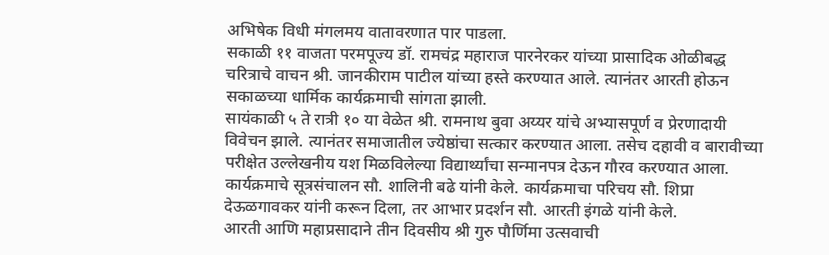अभिषेक विधी मंगलमय वातावरणात पार पाडला.
सकाळी ११ वाजता परमपूज्य डॉ. रामचंद्र महाराज पारनेरकर यांच्या प्रासादिक ओळीबद्ध चरित्राचे वाचन श्री. जानकीराम पाटील यांच्या हस्ते करण्यात आले. त्यानंतर आरती होऊन सकाळच्या धार्मिक कार्यक्रमाची सांगता झाली.
सायंकाळी ५ ते रात्री १० या वेळेत श्री. रामनाथ बुवा अय्यर यांचे अभ्यासपूर्ण व प्रेरणादायी विवेचन झाले. त्यानंतर समाजातील ज्येष्ठांचा सत्कार करण्यात आला. तसेच दहावी व बारावीच्या परीक्षेत उल्लेखनीय यश मिळविलेल्या विद्यार्थ्यांचा सन्मानपत्र देऊन गौरव करण्यात आला.
कार्यक्रमाचे सूत्रसंचालन सौ. शालिनी बढे यांनी केले. कार्यक्रमाचा परिचय सौ. शिप्रा देऊळगावकर यांनी करून दिला, तर आभार प्रदर्शन सौ. आरती इंगळे यांनी केले.
आरती आणि महाप्रसादाने तीन दिवसीय श्री गुरु पौर्णिमा उत्सवाची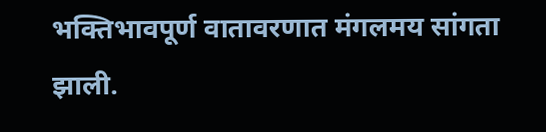भक्तिभावपूर्ण वातावरणात मंगलमय सांगता झाली.